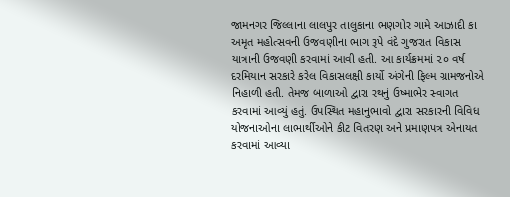જામનગર જિલ્લાના લાલપુર તાલુકાના ભણગોર ગામે આઝાદી કા અમૃત મહોત્સવની ઉજવણીના ભાગ રૂપે વંદે ગુજરાત વિકાસ યાત્રાની ઉજવણી કરવામાં આવી હતી. આ કાર્યક્રમમાં ૨૦ વર્ષ દરમિયાન સરકારે કરેલ વિકાસલક્ષી કાર્યો અંગેની ફિલ્મ ગ્રામજનોએ નિહાળી હતી. તેમજ બાળાઓ દ્વારા રથનું ઉષ્માભેર સ્વાગત કરવામાં આવ્યું હતું. ઉપસ્થિત મહાનુભાવો દ્વારા સરકારની વિવિધ યોજનાઓના લાભાર્થીઓને કીટ વિતરણ અને પ્રમાણપત્ર એનાયત કરવામાં આવ્યા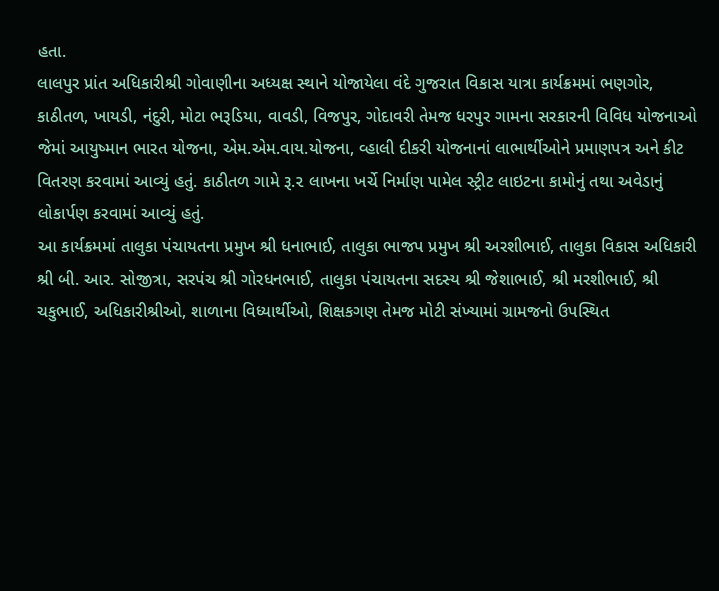હતા.
લાલપુર પ્રાંત અધિકારીશ્રી ગોવાણીના અધ્યક્ષ સ્થાને યોજાયેલા વંદે ગુજરાત વિકાસ યાત્રા કાર્યક્રમમાં ભણગોર, કાઠીતળ, ખાયડી, નંદુરી, મોટા ભરૂડિયા, વાવડી, વિજપુર, ગોદાવરી તેમજ ધરપુર ગામના સરકારની વિવિધ યોજનાઓ જેમાં આયુષ્માન ભારત યોજના, એમ.એમ.વાય.યોજના, વ્હાલી દીકરી યોજનાનાં લાભાર્થીઓને પ્રમાણપત્ર અને કીટ વિતરણ કરવામાં આવ્યું હતું. કાઠીતળ ગામે રૂ.૨ લાખના ખર્ચે નિર્માણ પામેલ સ્ટ્રીટ લાઇટના કામોનું તથા અવેડાનું લોકાર્પણ કરવામાં આવ્યું હતું.
આ કાર્યક્રમમાં તાલુકા પંચાયતના પ્રમુખ શ્રી ધનાભાઈ, તાલુકા ભાજપ પ્રમુખ શ્રી અરશીભાઈ, તાલુકા વિકાસ અધિકારી શ્રી બી. આર. સોજીત્રા, સરપંચ શ્રી ગોરધનભાઈ, તાલુકા પંચાયતના સદસ્ય શ્રી જેશાભાઈ, શ્રી મરશીભાઈ, શ્રી ચકુભાઈ, અધિકારીશ્રીઓ, શાળાના વિધ્યાર્થીઓ, શિક્ષકગણ તેમજ મોટી સંખ્યામાં ગ્રામજનો ઉપસ્થિત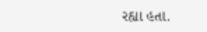રહ્યા હતા.